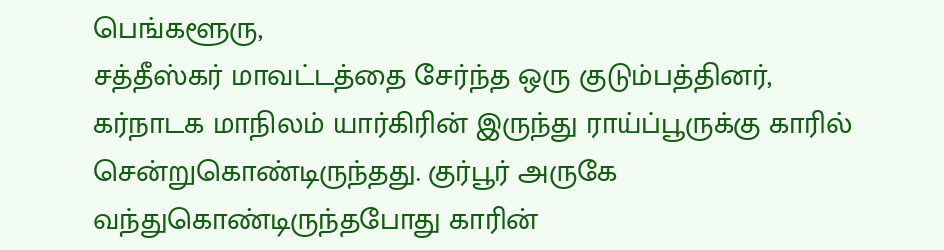பெங்களூரு,
சத்தீஸ்கர் மாவட்டத்தை சேர்ந்த ஒரு குடும்பத்தினர், கர்நாடக மாநிலம் யார்கிரின் இருந்து ராய்ப்பூருக்கு காரில் சென்றுகொண்டிருந்தது. குர்பூர் அருகே வந்துகொண்டிருந்தபோது காரின்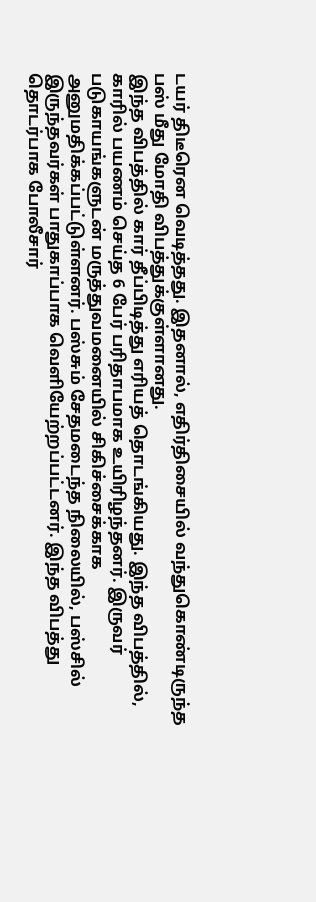டயர் திடீரென வெடித்தது. இதனால், எதிர்திசையில் வந்துகொண்டிருந்த பஸ் மீது மோதி விபத்துக்குள்ளானது.
இந்த விபத்தில் கார் தீப்பிடித்து எரியத் தொடங்கியது. இந்த விபத்தில், காரில் பயணம் செய்த 6 பேர் பரிதாபமாக உயிரிழந்தனர். இருவர் படுகாயங்களுடன் மருத்துவமனையில் சிகிச்சைக்காக அனுமதிக்கப்பட்டுள்ளனர். பஸ்சும் சேதமடைந்த நிலையில், பஸ்சில் இருந்தவர்கள் பாதுகாப்பாக வெளியேற்றப்பட்டனர். இந்த விபத்து தொடர்பாக போலீசார்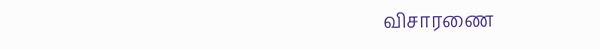விசாரணை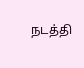நடத்தி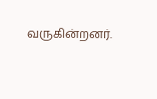வருகின்றனர்.